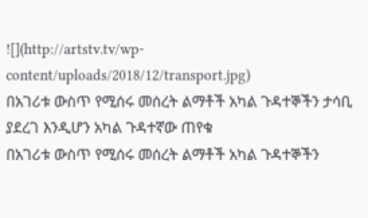![](http://artstv.tv/wp-content/uploads/2018/12/transport.jpg)
በአገሪቱ ውስጥ የሚሰሩ መሰረት ልማቶች አካል ጉዳተኞችን ታሳቢ ያደረገ እንዲሆን አካል ጉዳተኛው ጠየቁ
በአገሪቱ ውስጥ የሚሰሩ መሰረት ልማቶች አካል ጉዳተኞችን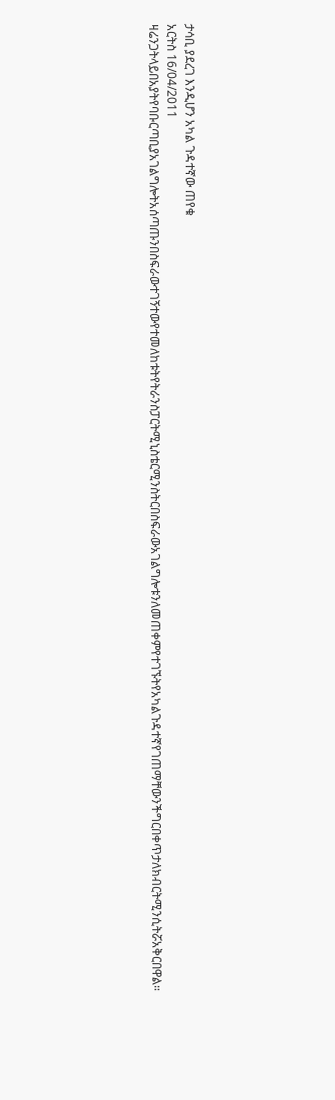ታሳቢ ያደረገ እንዲሆን አካል ጉዳተኛው ጠየቁ
አርትስ 16/04/2011
ዛሬንጋትላይበአያትየባቡርጣቢያአገልግሎትአሰጣጡንበስፍራውተገኝተውየተመለከቱትየትራንስፓርትሚኒስቴርሚንስትርበስፍራውአገልግሎቱንለመጠቀምየተገኙትየአካልጉዳተኛየገጠማቸውንችግርበቀጥታለክብርትሚንሲትሯአቅርበዋል።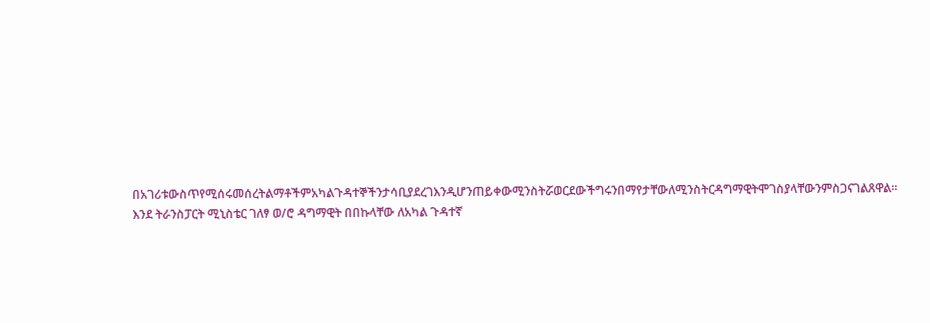በአገሪቱውስጥየሚሰሩመሰረትልማቶችምአካልጉዳተኞችንታሳቢያደረገእንዲሆንጠይቀውሚንስትሯወርደውችግሩንበማየታቸውለሚንስትርዳግማዊትሞገስያላቸውንምስጋናገልጸዋል።
እንደ ትራንስፓርት ሚኒስቴር ገለፃ ወ/ሮ ዳግማዊት በበኩላቸው ለአካል ጉዳተኛ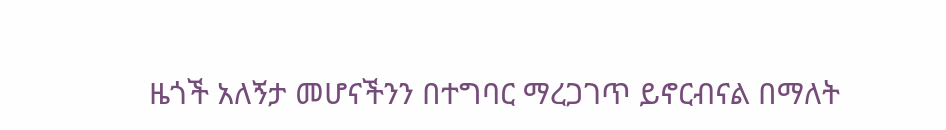ዜጎች አለኝታ መሆናችንን በተግባር ማረጋገጥ ይኖርብናል በማለት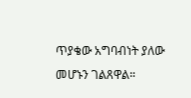ጥያቄው አግባብነት ያለው መሆኑን ገልጸዋል።